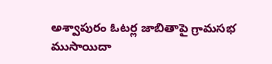అశ్వాపురం ఓటర్ల జాబితాపై గ్రామసభ
ముసాయిదా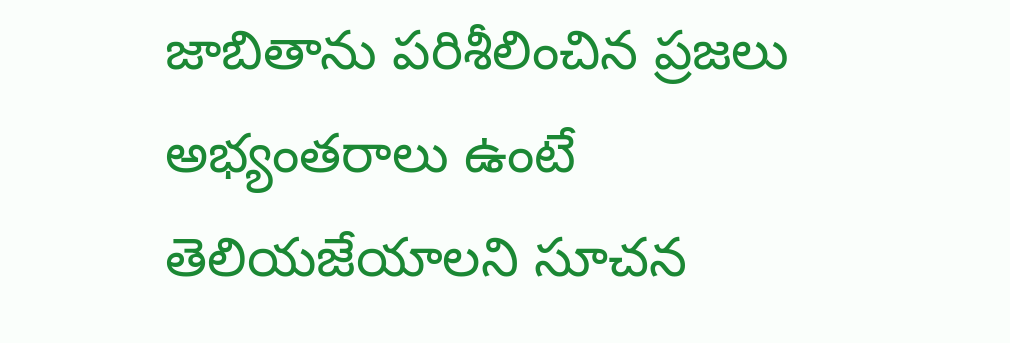జాబితాను పరిశీలించిన ప్రజలు
అభ్యంతరాలు ఉంటే తెలియజేయాలని సూచన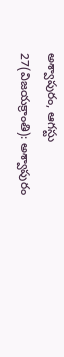అశ్వాపురం, ఆగస్టు 27(విజయక్రాంతి): అశ్వాపురం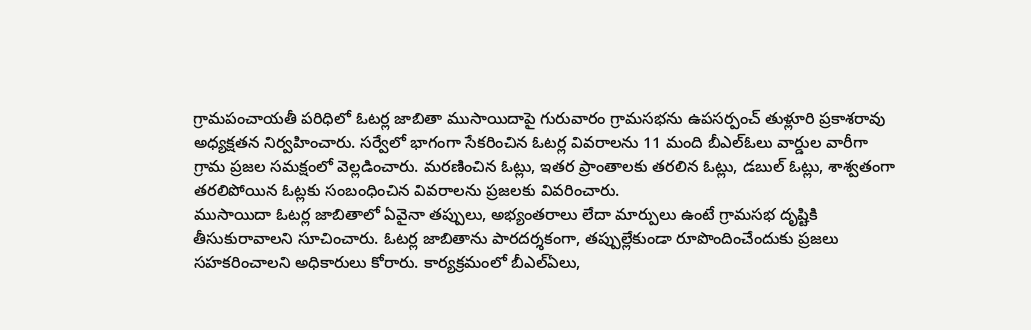గ్రామపంచాయతీ పరిధిలో ఓటర్ల జాబితా ముసాయిదాపై గురువారం గ్రామసభను ఉపసర్పంచ్ తుళ్లూరి ప్రకాశరావు అధ్యక్షతన నిర్వహించారు. సర్వేలో భాగంగా సేకరించిన ఓటర్ల వివరాలను 11 మంది బీఎల్ఓలు వార్డుల వారీగా గ్రామ ప్రజల సమక్షంలో వెల్లడించారు. మరణించిన ఓట్లు, ఇతర ప్రాంతాలకు తరలిన ఓట్లు, డబుల్ ఓట్లు, శాశ్వతంగా తరలిపోయిన ఓట్లకు సంబంధించిన వివరాలను ప్రజలకు వివరించారు.
ముసాయిదా ఓటర్ల జాబితాలో ఏవైనా తప్పులు, అభ్యంతరాలు లేదా మార్పులు ఉంటే గ్రామసభ దృష్టికి తీసుకురావాలని సూచించారు. ఓటర్ల జాబితాను పారదర్శకంగా, తప్పుల్లేకుండా రూపొందించేందుకు ప్రజలు సహకరించాలని అధికారులు కోరారు. కార్యక్రమంలో బీఎల్ఏలు,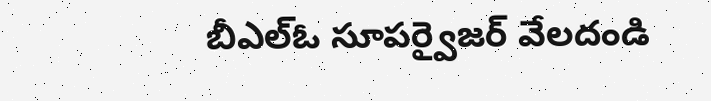బీఎల్ఓ సూపర్వైజర్ వేలదండి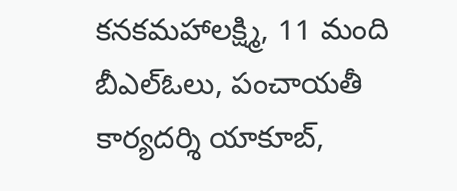కనకమహాలక్ష్మి, 11 మంది బీఎల్ఓలు, పంచాయతీ కార్యదర్శి యాకూబ్,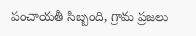పంచాయతీ సిబ్బంది, గ్రామ ప్రజలు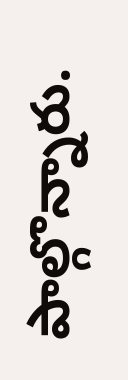పాల్గొన్నారు.